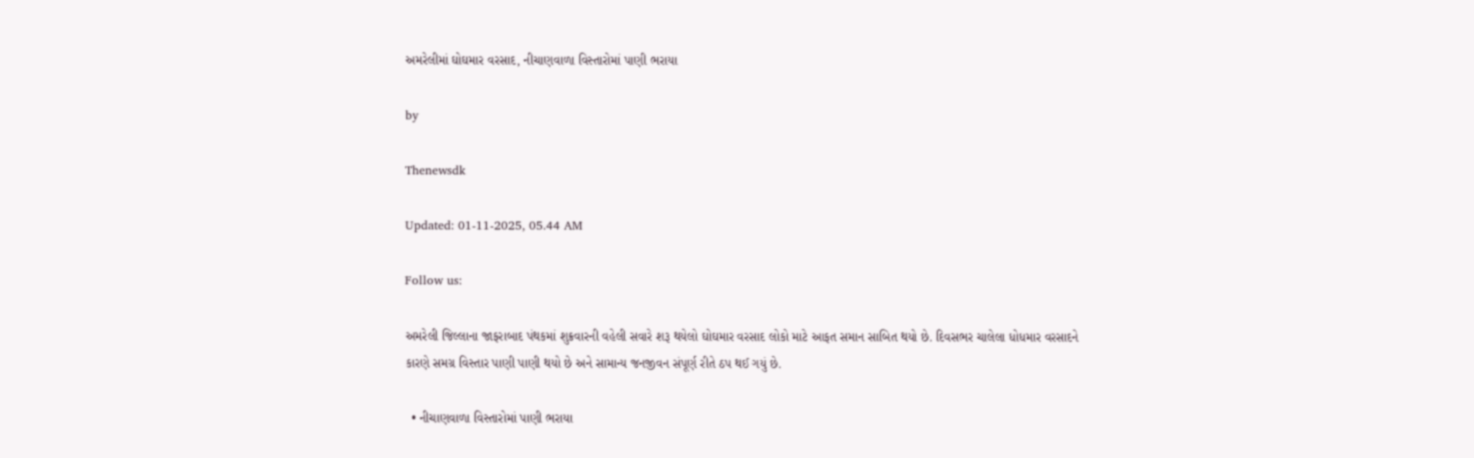અમરેલીમાં ઘોઘમાર વરસાદ, નીચાણવાળા વિસ્તારોમાં પાણી ભરાયા

by

Thenewsdk

Updated: 01-11-2025, 05.44 AM

Follow us:

અમરેલી જિલ્લાના જાફરાબાદ પંથકમાં શુક્રવારની વહેલી સવારે શરૂ થયેલો ઘોઘમાર વરસાદ લોકો માટે આફત સમાન સાબિત થયો છે. દિવસભર ચાલેલા ધોધમાર વરસાદને કારણે સમગ્ર વિસ્તાર પાણી પાણી થયો છે અને સામાન્ય જનજીવન સંપૂર્ણ રીતે ઠપ થઈ ગયું છે.

  • નીચાણવાળા વિસ્તારોમાં પાણી ભરાયા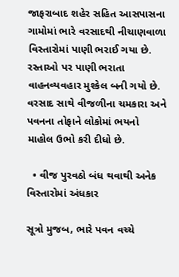જાફરાબાદ શહેર સહિત આસપાસના ગામોમાં ભારે વરસાદથી નીચાણવાળા વિસ્તારોમાં પાણી ભરાઈ ગયા છે. રસ્તાઓ પર પાણી ભરાતા વાહનવ્યવહાર મુશ્કેલ બની ગયો છે. વરસાદ સાથે વીજળીના ચમકારા અને પવનના તોફાને લોકોમાં ભયનો માહોલ ઉભો કરી દીધો છે.

  • વીજ પુરવઠો બંધ થવાથી અનેક વિસ્તારોમાં અંધકાર

સૂત્રો મુજબ, ભારે પવન વચ્ચે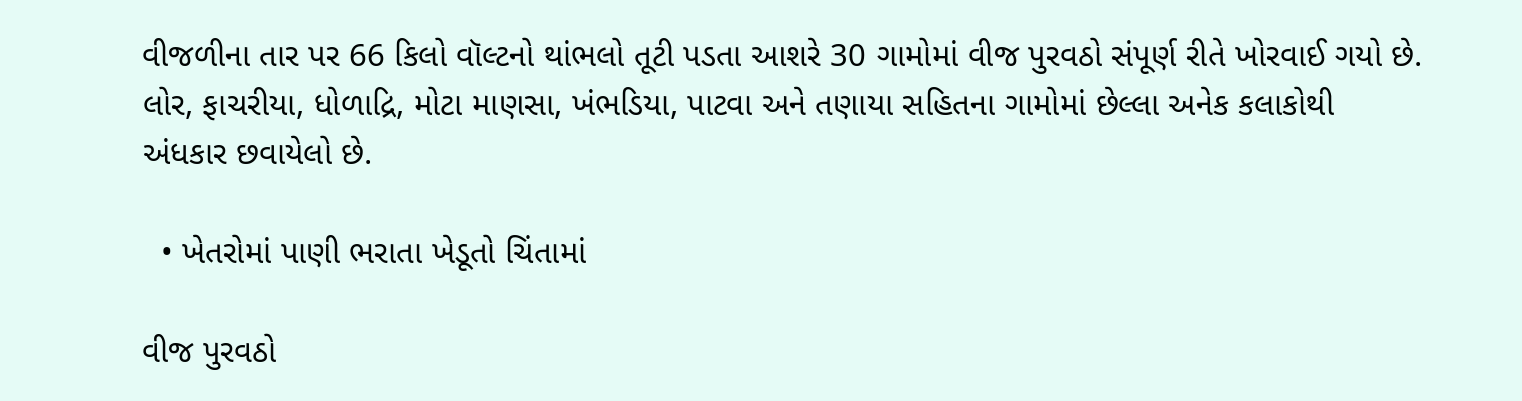વીજળીના તાર પર 66 કિલો વૉલ્ટનો થાંભલો તૂટી પડતા આશરે 30 ગામોમાં વીજ પુરવઠો સંપૂર્ણ રીતે ખોરવાઈ ગયો છે. લોર, ફાચરીયા, ધોળાદ્રિ, મોટા માણસા, ખંભડિયા, પાટવા અને તણાયા સહિતના ગામોમાં છેલ્લા અનેક કલાકોથી અંધકાર છવાયેલો છે.

  • ખેતરોમાં પાણી ભરાતા ખેડૂતો ચિંતામાં

વીજ પુરવઠો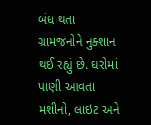બંધ થતા ગ્રામજનોને નુક્શાન થઈ રહ્યું છે. ઘરોમાં પાણી આવતા મશીનો, લાઇટ અને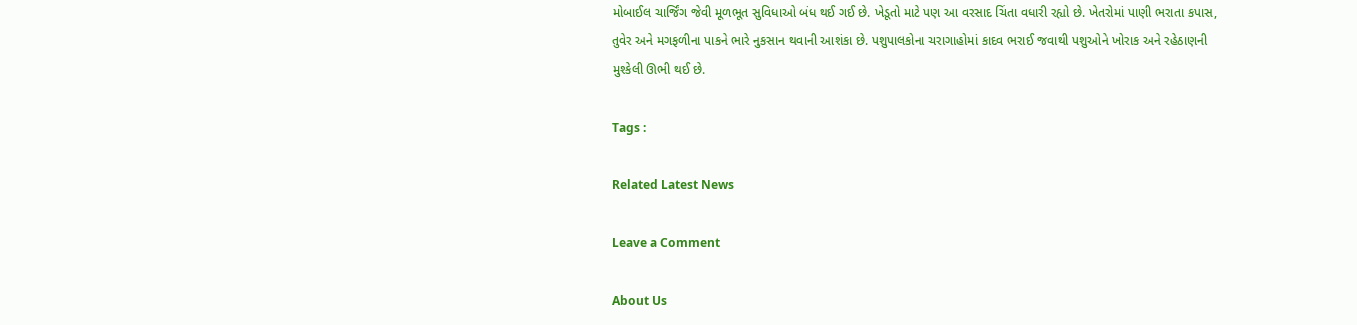મોબાઈલ ચાર્જિંગ જેવી મૂળભૂત સુવિધાઓ બંધ થઈ ગઈ છે. ખેડૂતો માટે પણ આ વરસાદ ચિંતા વધારી રહ્યો છે. ખેતરોમાં પાણી ભરાતા કપાસ, તુવેર અને મગફળીના પાકને ભારે નુકસાન થવાની આશંકા છે. પશુપાલકોના ચરાગાહોમાં કાદવ ભરાઈ જવાથી પશુઓને ખોરાક અને રહેઠાણની મુશ્કેલી ઊભી થઈ છે.

Tags :

Related Latest News

Leave a Comment

About Us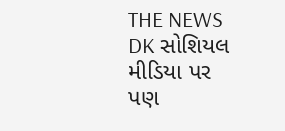THE NEWS DK સોશિયલ મીડિયા પર પણ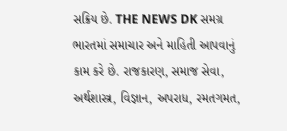સક્રિય છે. THE NEWS DK સમગ્ર ભારતમાં સમાચાર અને માહિતી આપવાનું કામ કરે છે. રાજકારણ, સમાજ સેવા, અર્થશાસ્ત્ર, વિજ્ઞાન, અપરાધ, રમતગમત,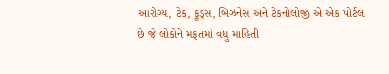આરોગ્ય, ટેક, ફૂડ્સ, બિઝનેસ અને ટેકનોલોજી એ એક પોર્ટલ છે જે લોકોને મફતમાં વધુ માહિતી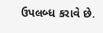ઉપલબ્ધ કરાવે છે.